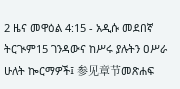2 ዜና መዋዕል 4:15 - አዲሱ መደበኛ ትርጒም15 ገንዳውና ከሥሩ ያሉትን ዐሥራ ሁለት ኰርማዎች፤ 参见章节መጽሐፍ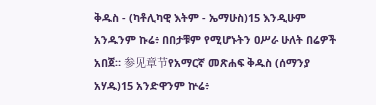ቅዱስ - (ካቶሊካዊ እትም - ኤማሁስ)15 እንዲሁም አንዱንም ኩሬ፥ በበታቹም የሚሆኑትን ዐሥራ ሁለት በሬዎች አበጀ። 参见章节የአማርኛ መጽሐፍ ቅዱስ (ሰማንያ አሃዱ)15 አንድዋንም ኵሬ፥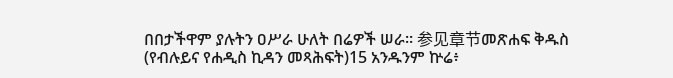በበታችዋም ያሉትን ዐሥራ ሁለት በሬዎች ሠራ። 参见章节መጽሐፍ ቅዱስ (የብሉይና የሐዲስ ኪዳን መጻሕፍት)15 አንዱንም ኵሬ፥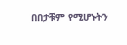በበታቹም የሚሆኑትን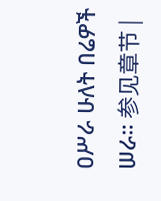ዐሥራ ሁለት በሬዎች ሠራ። 参见章节 |